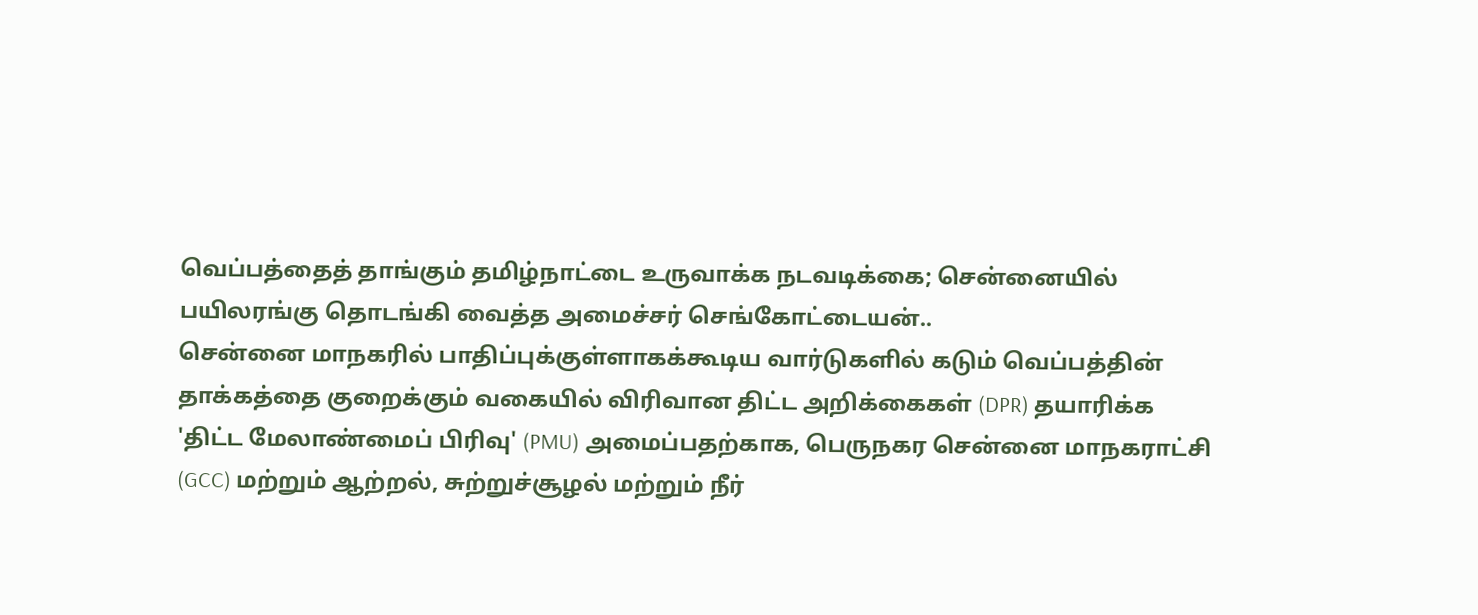வெப்பத்தைத் தாங்கும் தமிழ்நாட்டை உருவாக்க நடவடிக்கை; சென்னையில் பயிலரங்கு தொடங்கி வைத்த அமைச்சர் செங்கோட்டையன்..
சென்னை மாநகரில் பாதிப்புக்குள்ளாகக்கூடிய வார்டுகளில் கடும் வெப்பத்தின் தாக்கத்தை குறைக்கும் வகையில் விரிவான திட்ட அறிக்கைகள் (DPR) தயாரிக்க 'திட்ட மேலாண்மைப் பிரிவு' (PMU) அமைப்பதற்காக, பெருநகர சென்னை மாநகராட்சி (GCC) மற்றும் ஆற்றல், சுற்றுச்சூழல் மற்றும் நீர்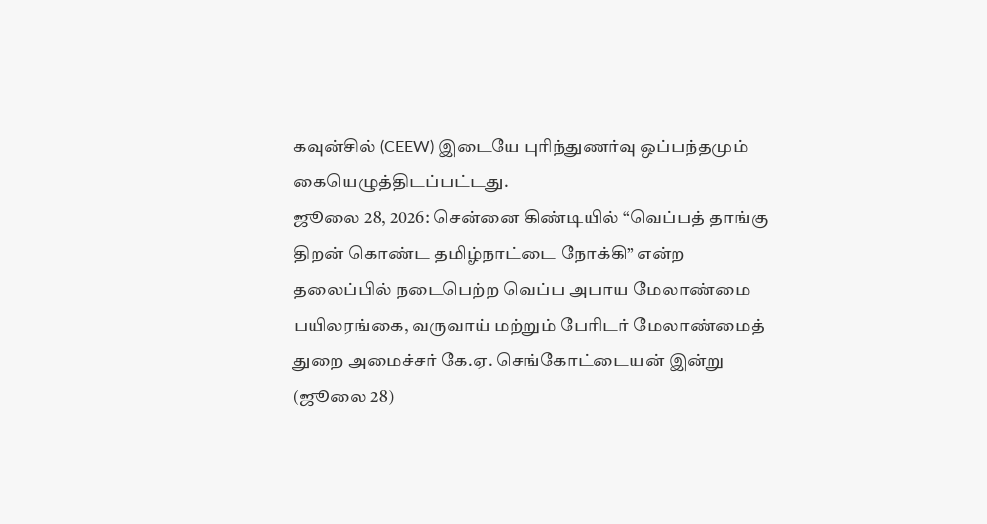கவுன்சில் (CEEW) இடையே புரிந்துணர்வு ஒப்பந்தமும் கையெழுத்திடப்பட்டது.
ஜூலை 28, 2026: சென்னை கிண்டியில் “வெப்பத் தாங்கு திறன் கொண்ட தமிழ்நாட்டை நோக்கி” என்ற தலைப்பில் நடைபெற்ற வெப்ப அபாய மேலாண்மை பயிலரங்கை, வருவாய் மற்றும் பேரிடர் மேலாண்மைத் துறை அமைச்சர் கே.ஏ. செங்கோட்டையன் இன்று (ஜூலை 28)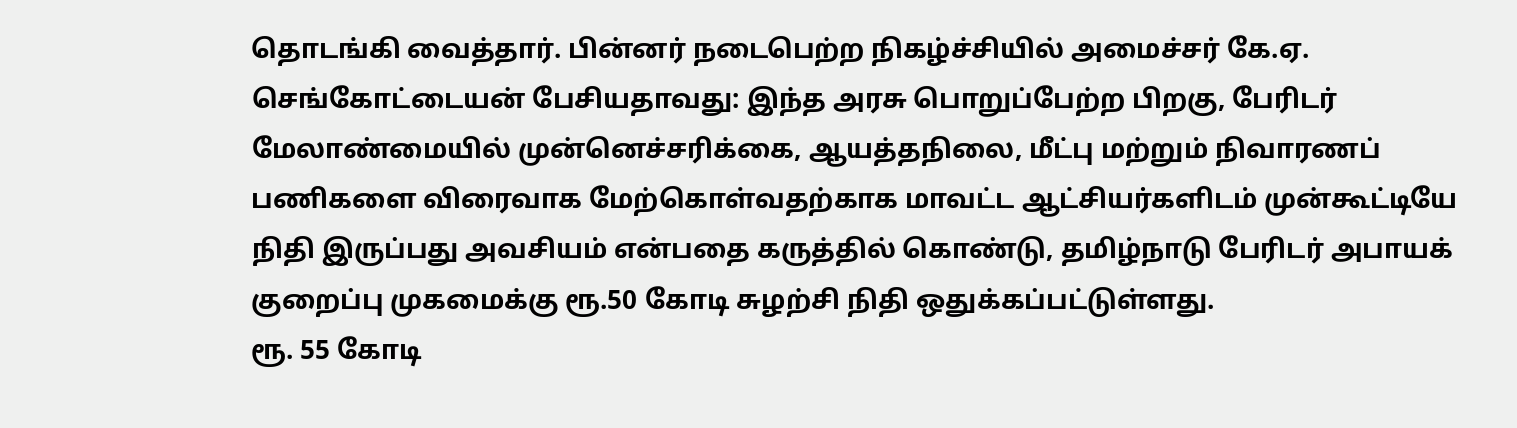தொடங்கி வைத்தார். பின்னர் நடைபெற்ற நிகழ்ச்சியில் அமைச்சர் கே.ஏ. செங்கோட்டையன் பேசியதாவது: இந்த அரசு பொறுப்பேற்ற பிறகு, பேரிடர் மேலாண்மையில் முன்னெச்சரிக்கை, ஆயத்தநிலை, மீட்பு மற்றும் நிவாரணப் பணிகளை விரைவாக மேற்கொள்வதற்காக மாவட்ட ஆட்சியர்களிடம் முன்கூட்டியே நிதி இருப்பது அவசியம் என்பதை கருத்தில் கொண்டு, தமிழ்நாடு பேரிடர் அபாயக் குறைப்பு முகமைக்கு ரூ.50 கோடி சுழற்சி நிதி ஒதுக்கப்பட்டுள்ளது.
ரூ. 55 கோடி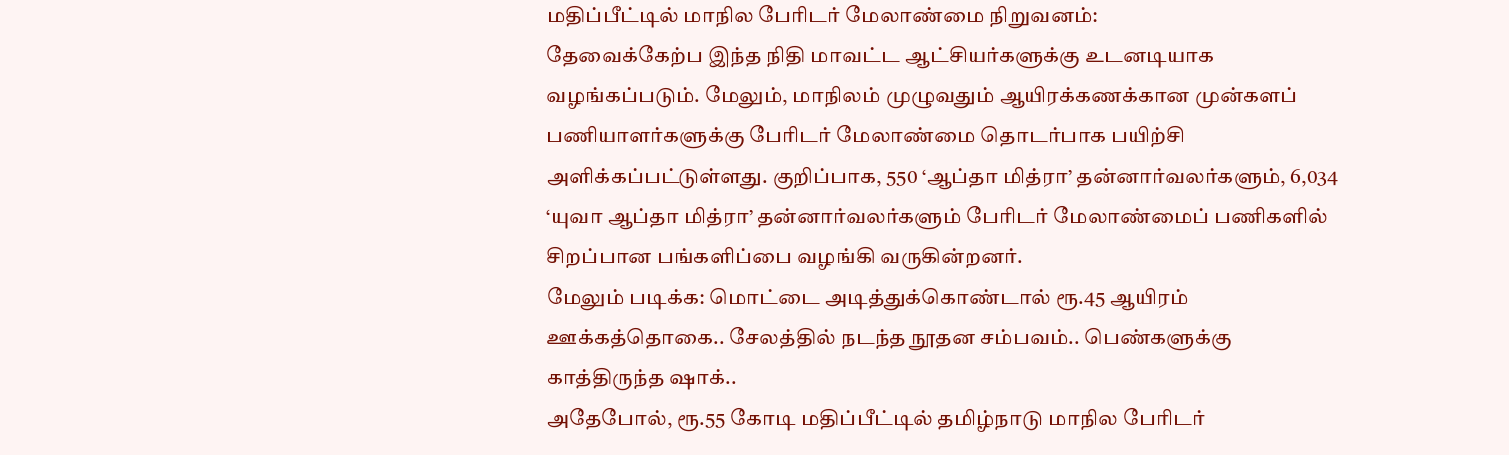மதிப்பீட்டில் மாநில பேரிடர் மேலாண்மை நிறுவனம்:
தேவைக்கேற்ப இந்த நிதி மாவட்ட ஆட்சியர்களுக்கு உடனடியாக வழங்கப்படும். மேலும், மாநிலம் முழுவதும் ஆயிரக்கணக்கான முன்களப் பணியாளர்களுக்கு பேரிடர் மேலாண்மை தொடர்பாக பயிற்சி அளிக்கப்பட்டுள்ளது. குறிப்பாக, 550 ‘ஆப்தா மித்ரா’ தன்னார்வலர்களும், 6,034 ‘யுவா ஆப்தா மித்ரா’ தன்னார்வலர்களும் பேரிடர் மேலாண்மைப் பணிகளில் சிறப்பான பங்களிப்பை வழங்கி வருகின்றனர்.
மேலும் படிக்க: மொட்டை அடித்துக்கொண்டால் ரூ.45 ஆயிரம் ஊக்கத்தொகை.. சேலத்தில் நடந்த நூதன சம்பவம்.. பெண்களுக்கு காத்திருந்த ஷாக்..
அதேபோல், ரூ.55 கோடி மதிப்பீட்டில் தமிழ்நாடு மாநில பேரிடர்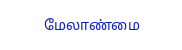மேலாண்மை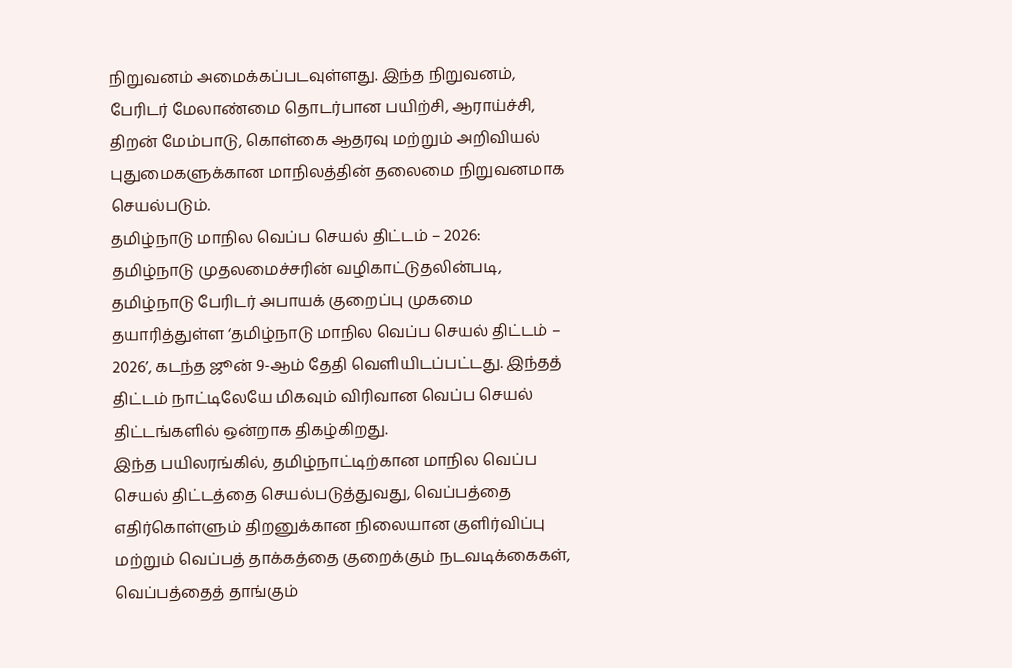நிறுவனம் அமைக்கப்படவுள்ளது. இந்த நிறுவனம், பேரிடர் மேலாண்மை தொடர்பான பயிற்சி, ஆராய்ச்சி, திறன் மேம்பாடு, கொள்கை ஆதரவு மற்றும் அறிவியல் புதுமைகளுக்கான மாநிலத்தின் தலைமை நிறுவனமாக செயல்படும்.
தமிழ்நாடு மாநில வெப்ப செயல் திட்டம் – 2026:
தமிழ்நாடு முதலமைச்சரின் வழிகாட்டுதலின்படி, தமிழ்நாடு பேரிடர் அபாயக் குறைப்பு முகமை தயாரித்துள்ள ‘தமிழ்நாடு மாநில வெப்ப செயல் திட்டம் – 2026’, கடந்த ஜூன் 9-ஆம் தேதி வெளியிடப்பட்டது. இந்தத் திட்டம் நாட்டிலேயே மிகவும் விரிவான வெப்ப செயல் திட்டங்களில் ஒன்றாக திகழ்கிறது.
இந்த பயிலரங்கில், தமிழ்நாட்டிற்கான மாநில வெப்ப செயல் திட்டத்தை செயல்படுத்துவது, வெப்பத்தை எதிர்கொள்ளும் திறனுக்கான நிலையான குளிர்விப்பு மற்றும் வெப்பத் தாக்கத்தை குறைக்கும் நடவடிக்கைகள், வெப்பத்தைத் தாங்கும்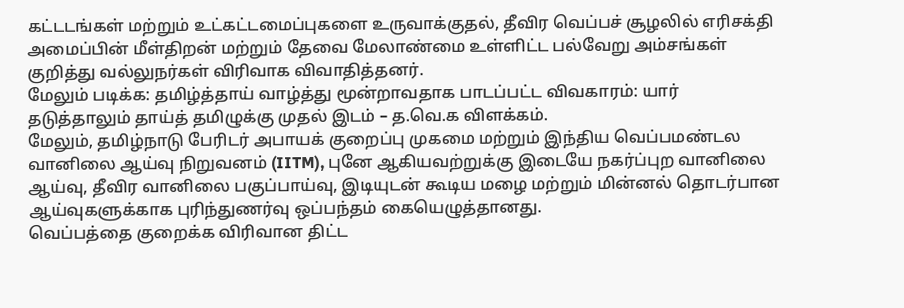கட்டடங்கள் மற்றும் உட்கட்டமைப்புகளை உருவாக்குதல், தீவிர வெப்பச் சூழலில் எரிசக்தி அமைப்பின் மீள்திறன் மற்றும் தேவை மேலாண்மை உள்ளிட்ட பல்வேறு அம்சங்கள் குறித்து வல்லுநர்கள் விரிவாக விவாதித்தனர்.
மேலும் படிக்க: தமிழ்த்தாய் வாழ்த்து மூன்றாவதாக பாடப்பட்ட விவகாரம்: யார் தடுத்தாலும் தாய்த் தமிழுக்கு முதல் இடம் – த.வெ.க விளக்கம்.
மேலும், தமிழ்நாடு பேரிடர் அபாயக் குறைப்பு முகமை மற்றும் இந்திய வெப்பமண்டல வானிலை ஆய்வு நிறுவனம் (IITM), புனே ஆகியவற்றுக்கு இடையே நகர்ப்புற வானிலை ஆய்வு, தீவிர வானிலை பகுப்பாய்வு, இடியுடன் கூடிய மழை மற்றும் மின்னல் தொடர்பான ஆய்வுகளுக்காக புரிந்துணர்வு ஒப்பந்தம் கையெழுத்தானது.
வெப்பத்தை குறைக்க விரிவான திட்ட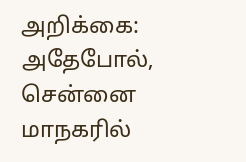அறிக்கை:
அதேபோல், சென்னை மாநகரில்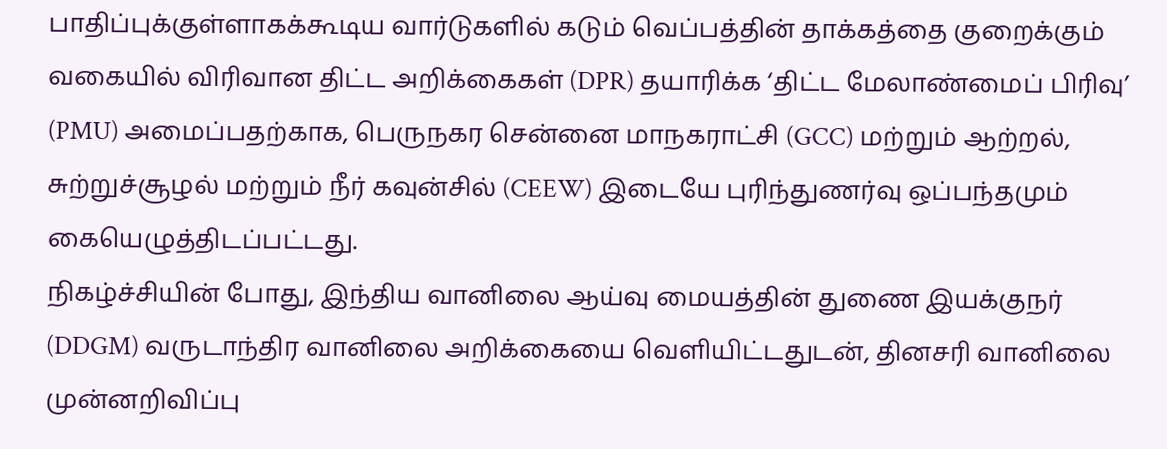பாதிப்புக்குள்ளாகக்கூடிய வார்டுகளில் கடும் வெப்பத்தின் தாக்கத்தை குறைக்கும் வகையில் விரிவான திட்ட அறிக்கைகள் (DPR) தயாரிக்க ‘திட்ட மேலாண்மைப் பிரிவு’ (PMU) அமைப்பதற்காக, பெருநகர சென்னை மாநகராட்சி (GCC) மற்றும் ஆற்றல், சுற்றுச்சூழல் மற்றும் நீர் கவுன்சில் (CEEW) இடையே புரிந்துணர்வு ஒப்பந்தமும் கையெழுத்திடப்பட்டது.
நிகழ்ச்சியின் போது, இந்திய வானிலை ஆய்வு மையத்தின் துணை இயக்குநர் (DDGM) வருடாந்திர வானிலை அறிக்கையை வெளியிட்டதுடன், தினசரி வானிலை முன்னறிவிப்பு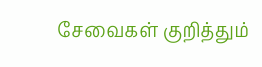சேவைகள் குறித்தும்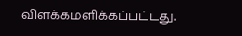விளக்கமளிக்கப்பட்டது.